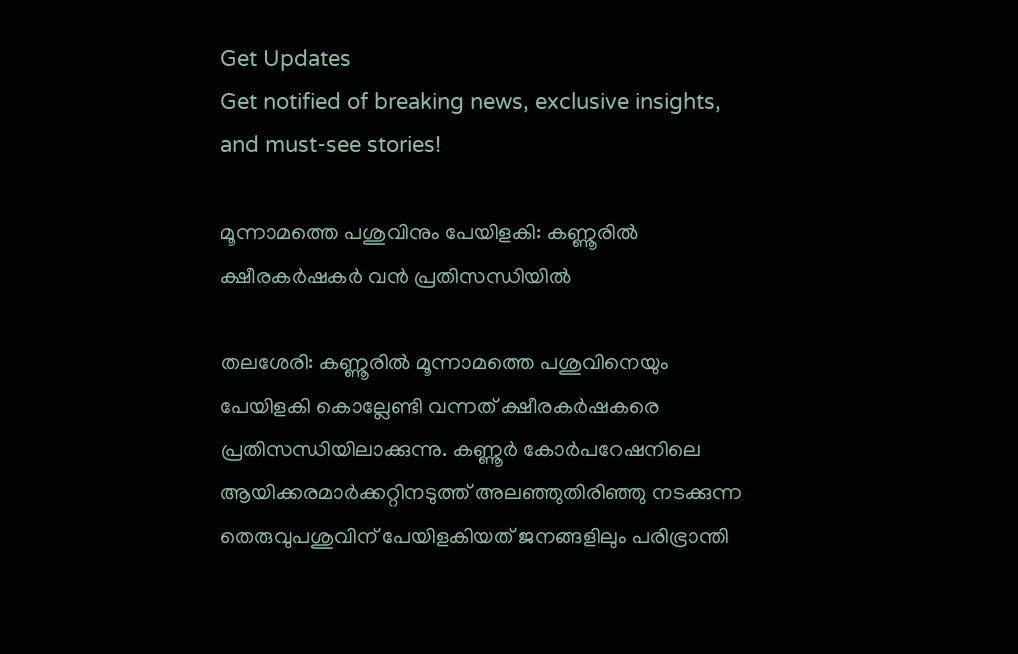Get Updates
Get notified of breaking news, exclusive insights, and must-see stories!

മൂന്നാമത്തെ പശുവിനും പേയിളകി: കണ്ണൂരില്‍ ക്ഷീരകര്‍ഷകര്‍ വന്‍ പ്രതിസന്ധിയില്‍

തലശേരി: കണ്ണൂരില്‍ മൂന്നാമത്തെ പശുവിനെയും പേയിളകി കൊല്ലേണ്ടി വന്നത് ക്ഷീരകര്‍ഷകരെ പ്രതിസന്ധിയിലാക്കുന്നു. കണ്ണൂര്‍ കോര്‍പറേഷനിലെ ആയിക്കരമാര്‍ക്കറ്റിനടുത്ത് അലഞ്ഞുതിരിഞ്ഞു നടക്കുന്ന തെരുവുപശുവിന് പേയിളകിയത് ജനങ്ങളിലും പരിഭ്രാന്തി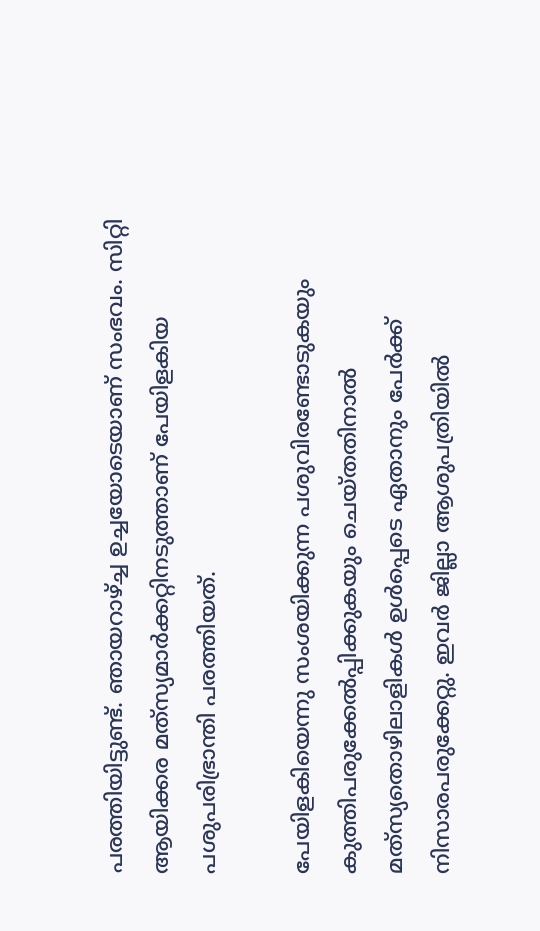പരത്തിയിട്ടുണ്ട്. ഞായറാഴ്ച്ച ഉച്ചയോടെയാണ് സംഭവം. സിറ്റി ആയിക്കര മത്‌സ്യമാര്‍ക്കറ്റിനടുത്താണ് പേയിളകിയ പശുപരിഭ്രാന്തി പരത്തിയത്.

പേയിളകിയെന്നു സംശയിക്കുന്ന പശുവിരണ്ടോടുകയും കുത്തിപരുക്കേല്‍പ്പിക്കുകയും ചെയ്തതിനാല്‍ മത്‌സ്യതൊഴിലാളികള്‍ ഉള്‍പ്പെടെ ഏതാനും പേര്‍ക്ക് നിസാരപരുക്കേറ്റു. ഇവര്‍ ജില്ലാ ആശുപത്രിയില്‍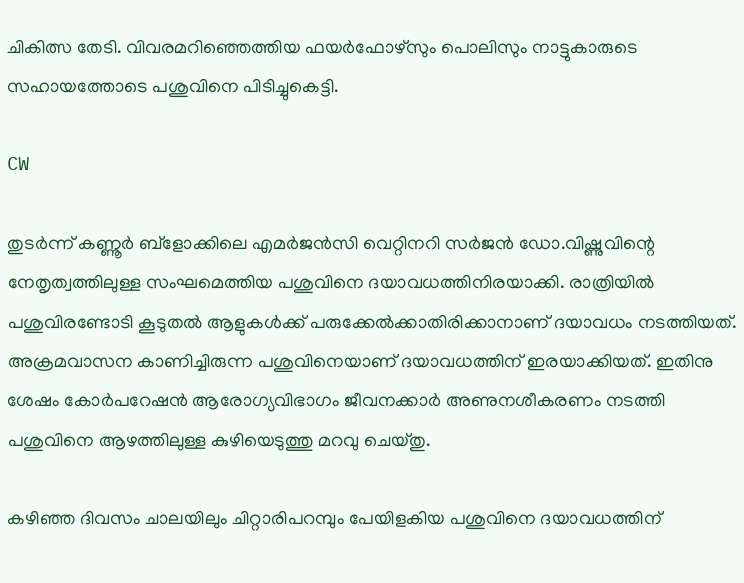ചികിത്സ തേടി. വിവരമറിഞ്ഞെത്തിയ ഫയര്‍ഫോഴ്‌സും പൊലിസും നാട്ടുകാരുടെ സഹായത്തോടെ പശുവിനെ പിടിച്ചുകെട്ടി.

CW

തുടര്‍ന്ന് കണ്ണൂര്‍ ബ്‌ളോക്കിലെ എമര്‍ജന്‍സി വെറ്റിനറി സര്‍ജന്‍ ഡോ.വിഷ്ണുവിന്റെ നേതൃത്വത്തിലുള്ള സംഘമെത്തിയ പശുവിനെ ദയാവധത്തിനിരയാക്കി. രാത്രിയില്‍ പശുവിരണ്ടോടി കൂടുതല്‍ ആളുകള്‍ക്ക് പരുക്കേല്‍ക്കാതിരിക്കാനാണ് ദയാവധം നടത്തിയത്. അക്രമവാസന കാണിച്ചിരുന്ന പശുവിനെയാണ് ദയാവധത്തിന് ഇരയാക്കിയത്. ഇതിനു ശേഷം കോര്‍പറേഷന്‍ ആരോഗ്യവിഭാഗം ജീവനക്കാര്‍ അണുനശീകരണം നടത്തി പശുവിനെ ആഴത്തിലുള്ള കുഴിയെടുത്തു മറവു ചെയ്തു.

കഴിഞ്ഞ ദിവസം ചാലയിലും ചിറ്റാരിപറമ്പും പേയിളകിയ പശുവിനെ ദയാവധത്തിന്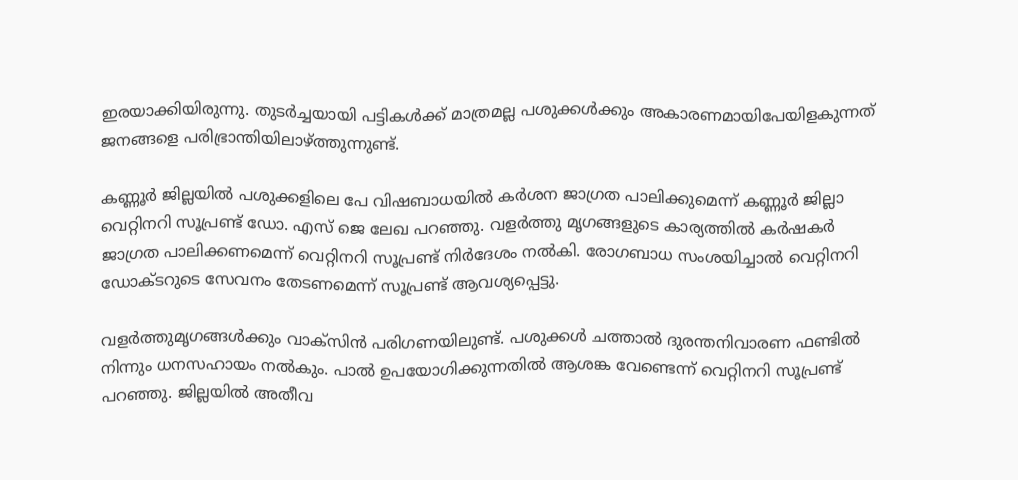ഇരയാക്കിയിരുന്നു. തുടര്‍ച്ചയായി പട്ടികള്‍ക്ക് മാത്രമല്ല പശുക്കള്‍ക്കും അകാരണമായിപേയിളകുന്നത് ജനങ്ങളെ പരിഭ്രാന്തിയിലാഴ്ത്തുന്നുണ്ട്.

കണ്ണൂര്‍ ജില്ലയില്‍ പശുക്കളിലെ പേ വിഷബാധയില്‍ കര്‍ശന ജാഗ്രത പാലിക്കുമെന്ന് കണ്ണൂര്‍ ജില്ലാ വെറ്റിനറി സൂപ്രണ്ട് ഡോ. എസ് ജെ ലേഖ പറഞ്ഞു. വളര്‍ത്തു മൃഗങ്ങളുടെ കാര്യത്തില്‍ കര്‍ഷകര്‍ ജാഗ്രത പാലിക്കണമെന്ന് വെറ്റിനറി സൂപ്രണ്ട് നിര്‍ദേശം നല്‍കി. രോഗബാധ സംശയിച്ചാല്‍ വെറ്റിനറി ഡോക്ടറുടെ സേവനം തേടണമെന്ന് സൂപ്രണ്ട് ആവശ്യപ്പെട്ടു.

വളര്‍ത്തുമൃഗങ്ങള്‍ക്കും വാക്‌സിന്‍ പരിഗണയിലുണ്ട്. പശുക്കള്‍ ചത്താല്‍ ദുരന്തനിവാരണ ഫണ്ടില്‍ നിന്നും ധനസഹായം നല്‍കും. പാല്‍ ഉപയോഗിക്കുന്നതില്‍ ആശങ്ക വേണ്ടെന്ന് വെറ്റിനറി സൂപ്രണ്ട് പറഞ്ഞു. ജില്ലയില്‍ അതീവ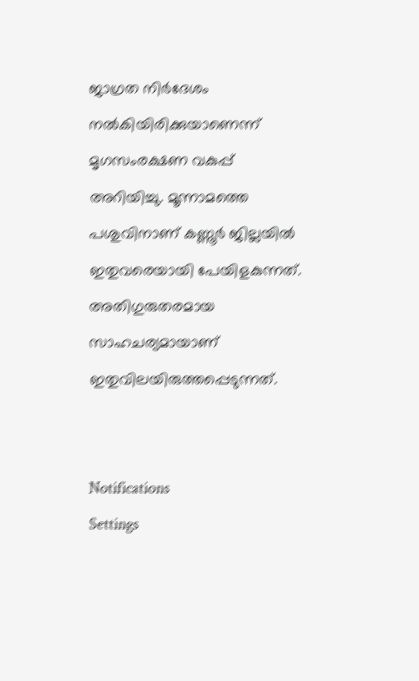ജാഗ്രത നിര്‍ദേശം നല്‍കിയിരിക്കുയാണെന്ന് മൃഗസംരക്ഷണ വകുപ്പ് അറിയിച്ചു. മൂന്നാമത്തെ പശുവിനാണ് കണ്ണൂര്‍ ജില്ലയില്‍ ഇതുവരെയായി പേയിളകുന്നത്. അതിഗുരുതരമായ സാഹചര്യമായാണ് ഇതുവിലയിരുത്തപ്പെടുന്നത്.


Notifications
Settings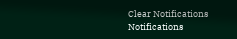Clear Notifications
Notifications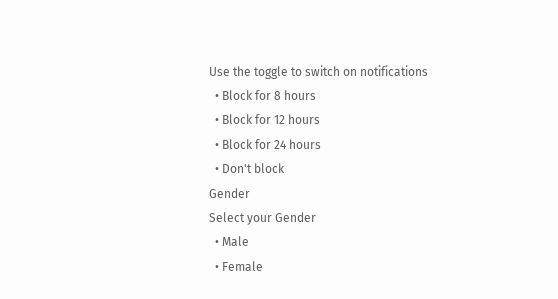Use the toggle to switch on notifications
  • Block for 8 hours
  • Block for 12 hours
  • Block for 24 hours
  • Don't block
Gender
Select your Gender
  • Male
  • Female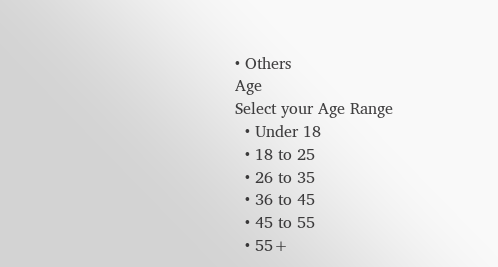• Others
Age
Select your Age Range
  • Under 18
  • 18 to 25
  • 26 to 35
  • 36 to 45
  • 45 to 55
  • 55+